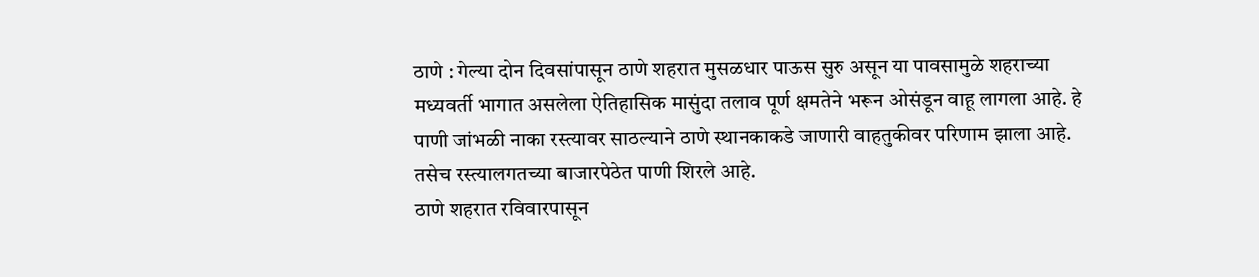ठाणे : गेल्या दोन दिवसांपासून ठाणे शहरात मुसळधार पाऊस सुरु असून या पावसामुळे शहराच्या मध्यवर्ती भागात असलेला ऐतिहासिक मासुंदा तलाव पूर्ण क्षमतेने भरून ओसंडून वाहू लागला आहे. हे पाणी जांभळी नाका रस्त्यावर साठल्याने ठाणे स्थानकाकडे जाणारी वाहतुकीवर परिणाम झाला आहे. तसेच रस्त्यालगतच्या बाजारपेठेत पाणी शिरले आहे.
ठाणे शहरात रविवारपासून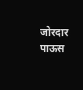जोरदार पाऊस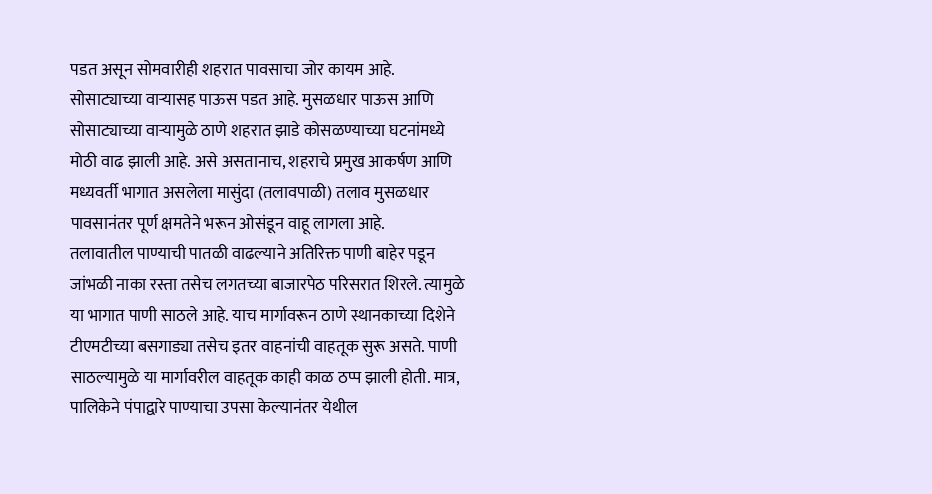पडत असून सोमवारीही शहरात पावसाचा जोर कायम आहे. सोसाट्याच्या वाऱ्यासह पाऊस पडत आहे. मुसळधार पाऊस आणि सोसाट्याच्या वाऱ्यामुळे ठाणे शहरात झाडे कोसळण्याच्या घटनांमध्ये मोठी वाढ झाली आहे. असे असतानाच, शहराचे प्रमुख आकर्षण आणि मध्यवर्ती भागात असलेला मासुंदा (तलावपाळी) तलाव मुसळधार पावसानंतर पूर्ण क्षमतेने भरून ओसंडून वाहू लागला आहे.
तलावातील पाण्याची पातळी वाढल्याने अतिरिक्त पाणी बाहेर पडून जांभळी नाका रस्ता तसेच लगतच्या बाजारपेठ परिसरात शिरले. त्यामुळे या भागात पाणी साठले आहे. याच मार्गावरून ठाणे स्थानकाच्या दिशेने टीएमटीच्या बसगाड्या तसेच इतर वाहनांची वाहतूक सुरू असते. पाणी साठल्यामुळे या मार्गावरील वाहतूक काही काळ ठप्प झाली होती. मात्र, पालिकेने पंपाद्वारे पाण्याचा उपसा केल्यानंतर येथील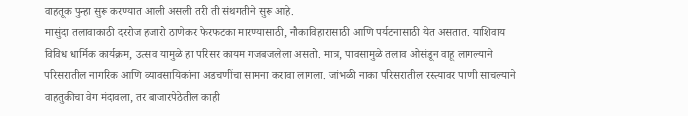वाहतूक पुन्हा सुरू करण्यात आली असली तरी ती संथगतीने सुरू आहे.
मासुंदा तलावाकाठी दररोज हजारो ठाणेकर फेरफटका मारण्यासाठी, नौकाविहारासाठी आणि पर्यटनासाठी येत असतात. याशिवाय विविध धार्मिक कार्यक्रम, उत्सव यामुळे हा परिसर कायम गजबजलेला असतो. मात्र, पावसामुळे तलाव ओसंडून वाहू लागल्याने परिसरातील नागरिक आणि व्यावसायिकांना अडचणींचा सामना करावा लागला. जांभळी नाका परिसरातील रस्त्यावर पाणी साचल्याने वाहतुकीचा वेग मंदावला, तर बाजारपेठेतील काही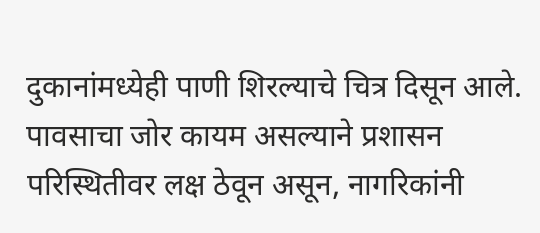दुकानांमध्येही पाणी शिरल्याचे चित्र दिसून आले. पावसाचा जोर कायम असल्याने प्रशासन परिस्थितीवर लक्ष ठेवून असून, नागरिकांनी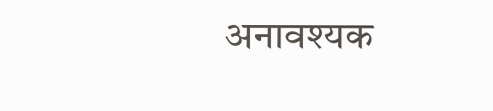अनावश्यक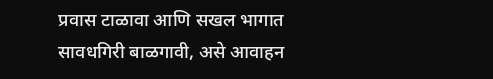प्रवास टाळावा आणि सखल भागात सावधगिरी बाळगावी, असे आवाहन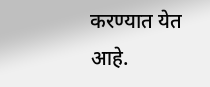करण्यात येत आहे.